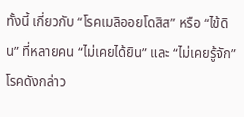ทั้งนี้ เกี่ยวกับ “โรคเมลิออยโดสิส” หรือ “ไข้ดิน” ที่หลายคน “ไม่เคยได้ยิน” และ “ไม่เคยรู้จัก” โรคดังกล่าว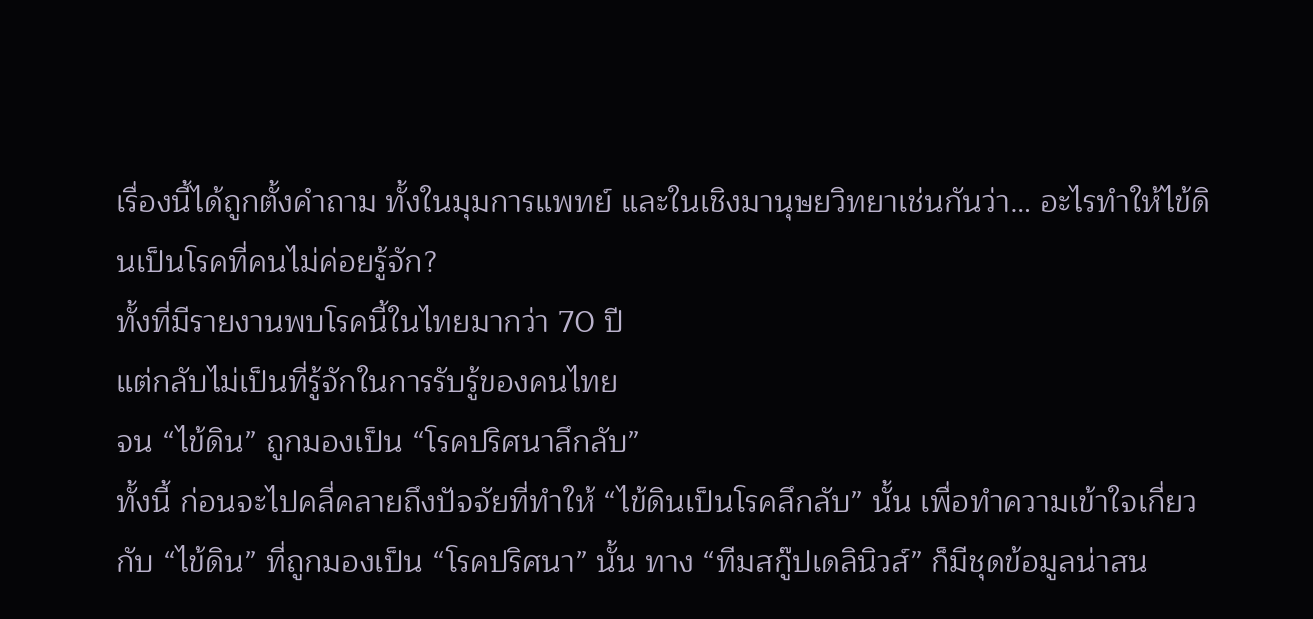เรื่องนี้ได้ถูกตั้งคำถาม ทั้งในมุมการแพทย์ และในเชิงมานุษยวิทยาเช่นกันว่า… อะไรทำให้ไข้ดินเป็นโรคที่คนไม่ค่อยรู้จัก?
ทั้งที่มีรายงานพบโรคนี้ในไทยมากว่า 70 ปี
แต่กลับไม่เป็นที่รู้จักในการรับรู้ของคนไทย
จน “ไข้ดิน” ถูกมองเป็น “โรคปริศนาลึกลับ”
ทั้งนี้ ก่อนจะไปคลี่คลายถึงปัจจัยที่ทำให้ “ไข้ดินเป็นโรคลึกลับ” นั้น เพื่อทำความเข้าใจเกี่ยวกับ “ไข้ดิน” ที่ถูกมองเป็น “โรคปริศนา” นั้น ทาง “ทีมสกู๊ปเดลินิวส์” ก็มีชุดข้อมูลน่าสน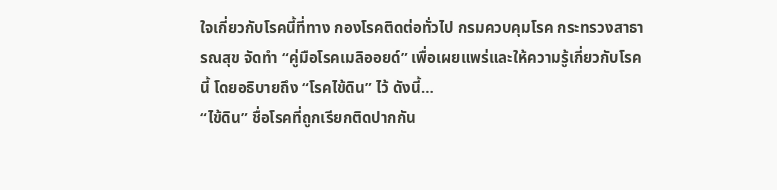ใจเกี่ยวกับโรคนี้ที่ทาง กองโรคติดต่อทั่วไป กรมควบคุมโรค กระทรวงสาธารณสุข จัดทำ “คู่มือโรคเมลิออยด์” เพื่อเผยแพร่และให้ความรู้เกี่ยวกับโรคนี้ โดยอธิบายถึง “โรคไข้ดิน” ไว้ ดังนี้…
“ไข้ดิน” ชื่อโรคที่ถูกเรียกติดปากกัน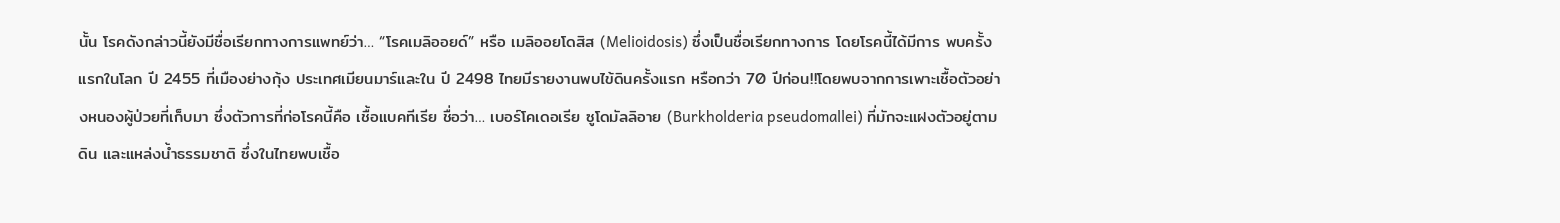นั้น โรคดังกล่าวนี้ยังมีชื่อเรียกทางการแพทย์ว่า… “โรคเมลิออยด์” หรือ เมลิออยโดสิส (Melioidosis) ซึ่งเป็นชื่อเรียกทางการ โดยโรคนี้ได้มีการ พบครั้งแรกในโลก ปี 2455 ที่เมืองย่างกุ้ง ประเทศเมียนมาร์และใน ปี 2498 ไทยมีรายงานพบไข้ดินครั้งแรก หรือกว่า 70 ปีก่อน!!โดยพบจากการเพาะเชื้อตัวอย่างหนองผู้ป่วยที่เก็บมา ซึ่งตัวการที่ก่อโรคนี้คือ เชื้อแบคทีเรีย ชื่อว่า… เบอร์โคเดอเรีย ซูโดมัลลิอาย (Burkholderia pseudomallei) ที่มักจะแฝงตัวอยู่ตามดิน และแหล่งน้ำธรรมชาติ ซึ่งในไทยพบเชื้อ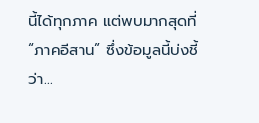นี้ได้ทุกภาค แต่พบมากสุดที่ “ภาคอีสาน” ซึ่งข้อมูลนี้บ่งชี้ว่า…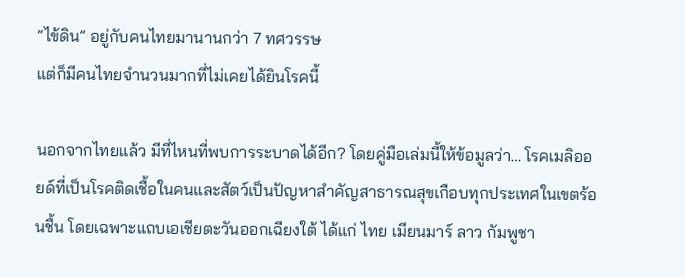“ไข้ดิน” อยู่กับคนไทยมานานกว่า 7 ทศวรรษ
แต่ก็มีคนไทยจำนวนมากที่ไม่เคยได้ยินโรคนี้

นอกจากไทยแล้ว มีที่ไหนที่พบการระบาดได้อีก? โดยคู่มือเล่มนี้ให้ข้อมูลว่า… โรคเมลิออยด์ที่เป็นโรคติดเชื้อในคนและสัตว์เป็นปัญหาสำคัญสาธารณสุขเกือบทุกประเทศในเขตร้อนชื้น โดยเฉพาะแถบเอเชียตะวันออกเฉียงใต้ ได้แก่ ไทย เมียนมาร์ ลาว กัมพูชา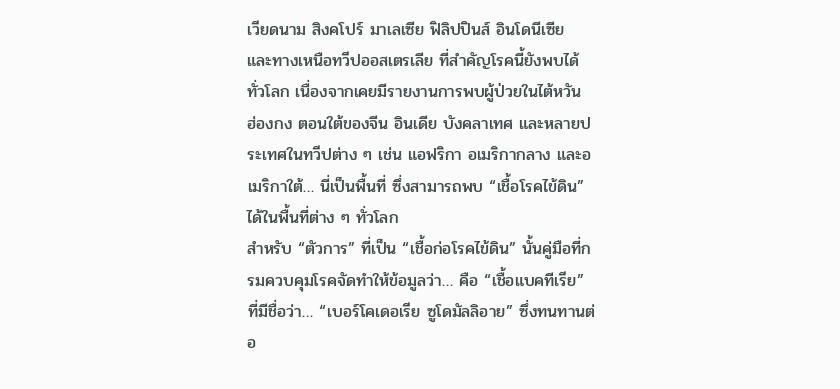เวียดนาม สิงคโปร์ มาเลเซีย ฟิลิปปินส์ อินโดนีเซีย และทางเหนือทวีปออสเตรเลีย ที่สำคัญโรคนี้ยังพบได้ทั่วโลก เนื่องจากเคยมีรายงานการพบผู้ป่วยในไต้หวัน ฮ่องกง ตอนใต้ของจีน อินเดีย บังคลาเทศ และหลายประเทศในทวีปต่าง ๆ เช่น แอฟริกา อเมริกากลาง และอเมริกาใต้… นี่เป็นพื้นที่ ซึ่งสามารถพบ “เชื้อโรคไข้ดิน” ได้ในพื้นที่ต่าง ๆ ทั่วโลก
สำหรับ “ตัวการ” ที่เป็น “เชื้อก่อโรคไข้ดิน” นั้นคู่มือที่กรมควบคุมโรคจัดทำให้ข้อมูลว่า… คือ “เชื้อแบคทีเรีย” ที่มีชื่อว่า… “เบอร์โคเดอเรีย ซูโดมัลลิอาย” ซึ่งทนทานต่อ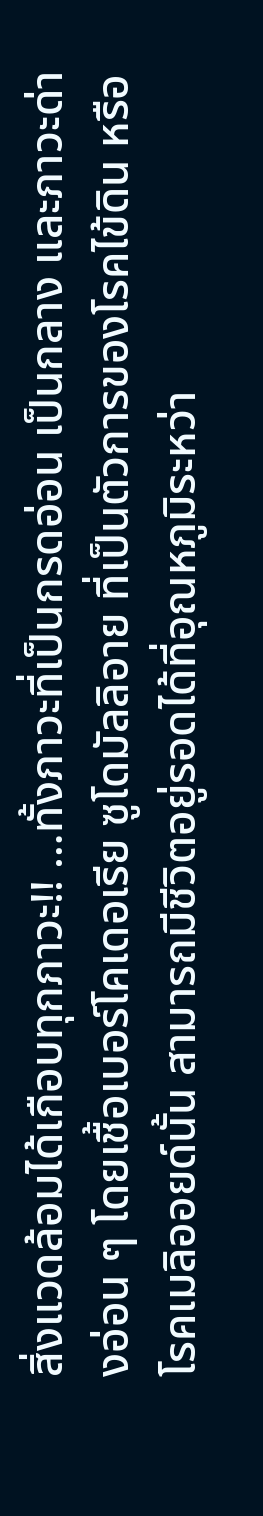สิ่งแวดล้อมได้เกือบทุกภาวะ!! …ทั้งภาวะที่เป็นกรดอ่อน เป็นกลาง และภาวะด่างอ่อน ๆ โดยเชื้อเบอร์โคเดอเรีย ซูโดมัลลิอาย ที่เป็นตัวการของโรคไข้ดิน หรือโรคเมลิออยด์นั้น สามารถมีชีวิตอยู่รอดได้ที่อุณหภูมิระหว่า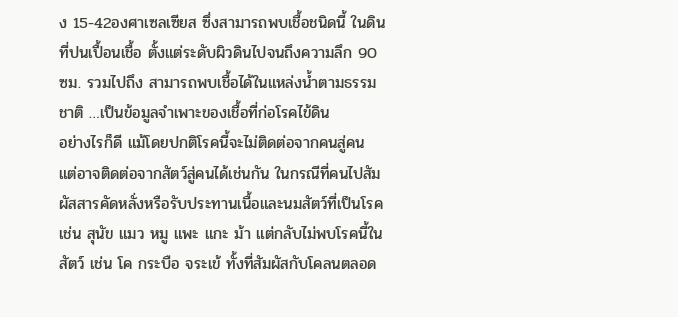ง 15-42องศาเซลเซียส ซึ่งสามารถพบเชื้อชนิดนี้ ในดินที่ปนเปื้อนเชื้อ ตั้งแต่ระดับผิวดินไปจนถึงความลึก 90 ซม. รวมไปถึง สามารถพบเชื้อได้ในแหล่งน้ำตามธรรมชาติ …เป็นข้อมูลจำเพาะของเชื้อที่ก่อโรคไข้ดิน
อย่างไรก็ดี แม้โดยปกติโรคนี้จะไม่ติดต่อจากคนสู่คน แต่อาจติดต่อจากสัตว์สู่คนได้เช่นกัน ในกรณีที่คนไปสัมผัสสารคัดหลั่งหรือรับประทานเนื้อและนมสัตว์ที่เป็นโรค เช่น สุนัข แมว หมู แพะ แกะ ม้า แต่กลับไม่พบโรคนี้ในสัตว์ เช่น โค กระบือ จระเข้ ทั้งที่สัมผัสกับโคลนตลอด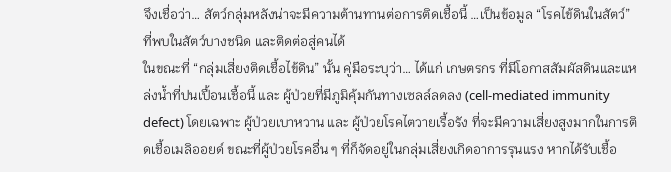จึงเชื่อว่า… สัตว์กลุ่มหลังน่าจะมีความต้านทานต่อการติดเชื้อนี้ …เป็นข้อมูล “โรคไข้ดินในสัตว์”
ที่พบในสัตว์บางชนิด และติดต่อสู่คนได้
ในขณะที่ “กลุ่มเสี่ยงติดเชื้อไข้ดิน” นั้น คู่มือระบุว่า… ได้แก่ เกษตรกร ที่มีโอกาสสัมผัสดินและแหล่งน้ำที่ปนเปื้อนเชื้อนี้ และ ผู้ป่วยที่มีภูมิคุ้มกันทางเซลล์ลดลง (cell-mediated immunity defect) โดยเฉพาะ ผู้ป่วยเบาหวาน และ ผู้ป่วยโรคไตวายเรื้อรัง ที่จะมีความเสี่ยงสูงมากในการติดเชื้อเมลิออยด์ ขณะที่ผู้ป่วยโรคอื่น ๆ ที่ก็จัดอยู่ในกลุ่มเสี่ยงเกิดอาการรุนแรง หากได้รับเชื้อ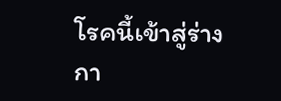โรคนี้เข้าสู่ร่างกา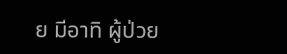ย มีอาทิ ผู้ป่วย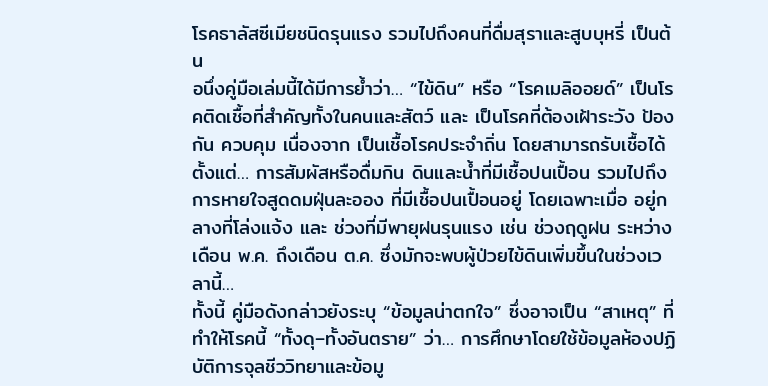โรคธาลัสซีเมียชนิดรุนแรง รวมไปถึงคนที่ดื่มสุราและสูบบุหรี่ เป็นต้น
อนึ่งคู่มือเล่มนี้ได้มีการย้ำว่า… “ไข้ดิน” หรือ “โรคเมลิออยด์” เป็นโรคติดเชื้อที่สำคัญทั้งในคนและสัตว์ และ เป็นโรคที่ต้องเฝ้าระวัง ป้องกัน ควบคุม เนื่องจาก เป็นเชื้อโรคประจำถิ่น โดยสามารถรับเชื้อได้ตั้งแต่… การสัมผัสหรือดื่มกิน ดินและน้ำที่มีเชื้อปนเปื้อน รวมไปถึง การหายใจสูดดมฝุ่นละออง ที่มีเชื้อปนเปื้อนอยู่ โดยเฉพาะเมื่อ อยู่กลางที่โล่งแจ้ง และ ช่วงที่มีพายุฝนรุนแรง เช่น ช่วงฤดูฝน ระหว่างเดือน พ.ค. ถึงเดือน ต.ค. ซึ่งมักจะพบผู้ป่วยไข้ดินเพิ่มขึ้นในช่วงเวลานี้…
ทั้งนี้ คู่มือดังกล่าวยังระบุ “ข้อมูลน่าตกใจ” ซึ่งอาจเป็น “สาเหตุ” ที่ทำให้โรคนี้ “ทั้งดุ–ทั้งอันตราย” ว่า… การศึกษาโดยใช้ข้อมูลห้องปฏิบัติการจุลชีววิทยาและข้อมู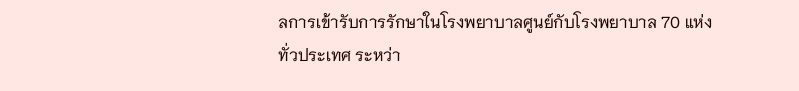ลการเข้ารับการรักษาในโรงพยาบาลศูนย์กับโรงพยาบาล 70 แห่งทั่วประเทศ ระหว่า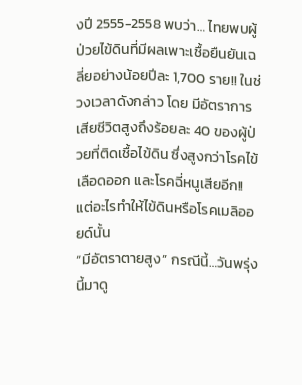งปี 2555-2558 พบว่า… ไทยพบผู้ป่วยไข้ดินที่มีผลเพาะเชื้อยืนยันเฉลี่ยอย่างน้อยปีละ 1,700 ราย!! ในช่วงเวลาดังกล่าว โดย มีอัตราการเสียชีวิตสูงถึงร้อยละ 40 ของผู้ป่วยที่ติดเชื้อไข้ดิน ซึ่งสูงกว่าโรคไข้เลือดออก และโรคฉี่หนูเสียอีก!!
แต่อะไรทำให้ไข้ดินหรือโรคเมลิออยด์นั้น
“มีอัตราตายสูง” กรณีนี้…วันพรุ่งนี้มาดู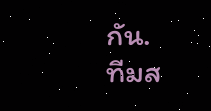กัน.
ทีมส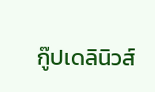กู๊ปเดลินิวส์